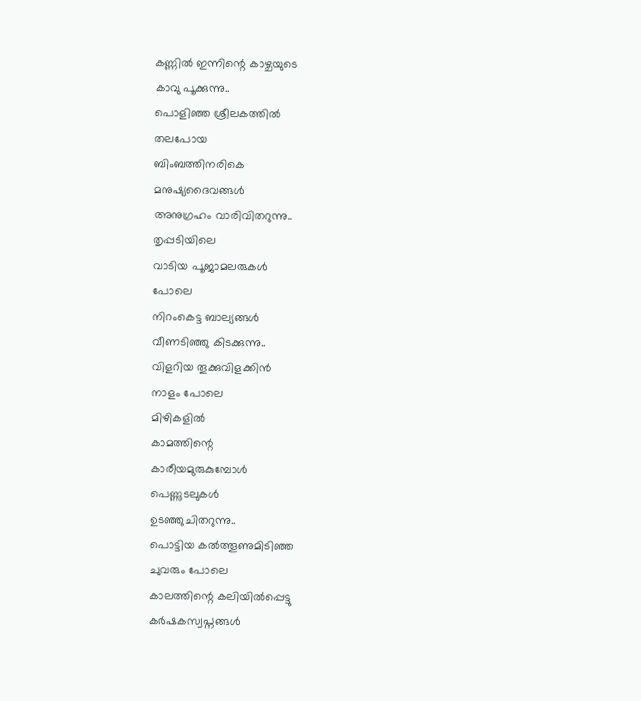കണ്ണിൽ ഇന്നിന്റെ കാഴ്ചയുടെ
കാവു പൂക്കുന്നു..
പൊളിഞ്ഞ ശ്രീലകത്തിൽ
തലപോയ
ബിംബത്തിനരികെ
മനുഷ്യദൈവങ്ങൾ
അനുഗ്രഹം വാരിവിതറുന്നു..
തൃപ്പടിയിലെ
വാടിയ പൂജാമലരുകൾ
പോലെ
നിറംകെട്ട ബാല്യങ്ങൾ
വീണടിഞ്ഞു കിടക്കുന്നു..
വിളറിയ തൂക്കുവിളക്കിൻ
നാളം പോലെ
മിഴികളിൽ
കാമത്തിന്റെ
കാരീയമുരുകുമ്പോൾ
പെണ്ണുടലുകൾ
ഉടഞ്ഞുചിതറുന്നു..
പൊട്ടിയ കൽത്തൂണുമിടിഞ്ഞ
ചുവരും പോലെ
കാലത്തിന്റെ കലിയിൽപ്പെട്ടു
കർഷകസ്വപ്നങ്ങൾ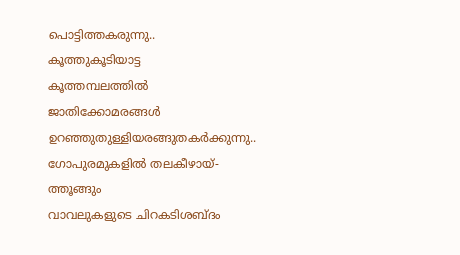പൊട്ടിത്തകരുന്നു..
കൂത്തുകൂടിയാട്ട
കൂത്തമ്പലത്തിൽ
ജാതിക്കോമരങ്ങൾ
ഉറഞ്ഞുതുള്ളിയരങ്ങുതകർക്കുന്നു..
ഗോപുരമുകളിൽ തലകീഴായ്-
ത്തൂങ്ങും
വാവലുകളുടെ ചിറകടിശബ്ദം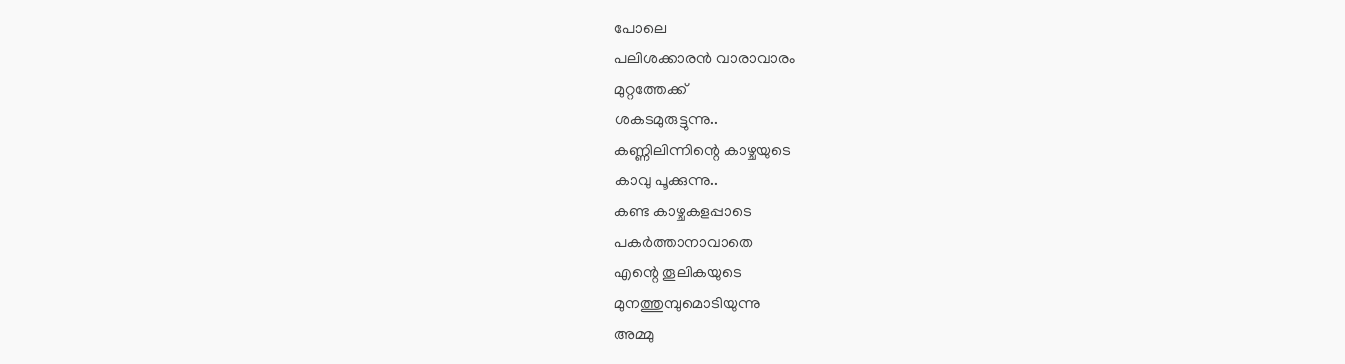പോലെ
പലിശക്കാരൻ വാരാവാരം
മുറ്റത്തേക്ക്
ശകടമുരുട്ടുന്നു..
കണ്ണിലിന്നിന്റെ കാഴ്ചയുടെ
കാവു പൂക്കുന്നു..
കണ്ട കാഴ്ചകളപ്പാടെ
പകർത്താനാവാതെ
എന്റെ തൂലികയുടെ
മുനത്തുമ്പുമൊടിയുന്നു
അമ്മു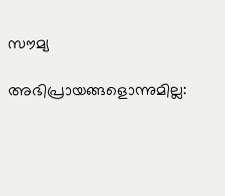സൗമ്യ

അഭിപ്രായങ്ങളൊന്നുമില്ല: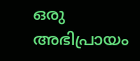ഒരു അഭിപ്രായം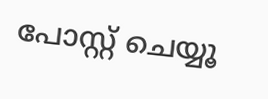പോസ്റ്റ് ചെയ്യൂ